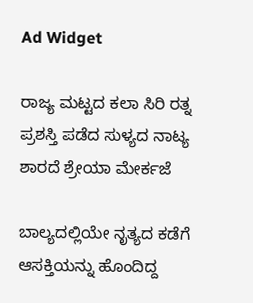Ad Widget

ರಾಜ್ಯ ಮಟ್ಟದ ಕಲಾ ಸಿರಿ ರತ್ನ ಪ್ರಶಸ್ತಿ ಪಡೆದ ಸುಳ್ಯದ ನಾಟ್ಯ ಶಾರದೆ ಶ್ರೇಯಾ ಮೇರ್ಕಜೆ

ಬಾಲ್ಯದಲ್ಲಿಯೇ ನೃತ್ಯದ ಕಡೆಗೆ ಆಸಕ್ತಿಯನ್ನು ಹೊಂದಿದ್ದ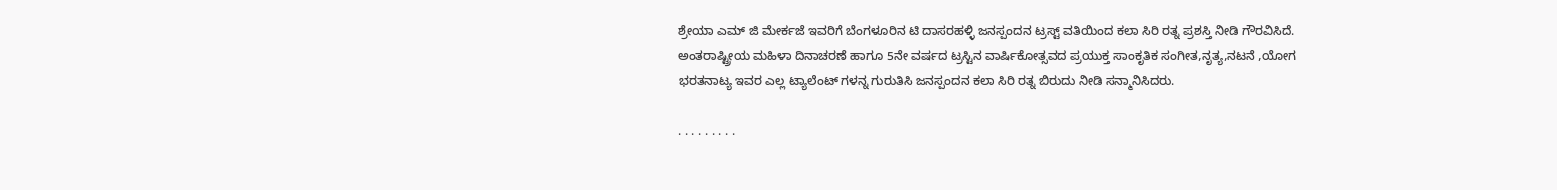ಶ್ರೇಯಾ ಎಮ್ ಜಿ ಮೇರ್ಕಜೆ ಇವರಿಗೆ ಬೆಂಗಳೂರಿನ ಟಿ ದಾಸರಹಳ್ಳಿ ಜನಸ್ಪಂದನ ಟ್ರಸ್ಟ್ ವತಿಯಿಂದ ಕಲಾ ಸಿರಿ ರತ್ನ ಪ್ರಶಸ್ತಿ ನೀಡಿ ಗೌರವಿಸಿದೆ. ಅಂತರಾಷ್ಟ್ರೀಯ ಮಹಿಳಾ ದಿನಾಚರಣೆ ಹಾಗೂ 5ನೇ ವರ್ಷದ ಟ್ರಸ್ಟಿನ ವಾರ್ಷಿಕೋತ್ಸವದ ಪ್ರಯುಕ್ತ ಸಾಂಕೃತಿಕ ಸಂಗೀತ,ನೃತ್ಯ,ನಟನೆ ,ಯೋಗ ಭರತನಾಟ್ಯ ಇವರ ಎಲ್ಲ ಟ್ಯಾಲೆಂಟ್‌ ಗಳನ್ನ ಗುರುತಿಸಿ ಜನಸ್ಪಂದನ ಕಲಾ ಸಿರಿ ರತ್ನ ಬಿರುದು ನೀಡಿ ಸನ್ಮಾನಿಸಿದರು.

. . . . . . . . .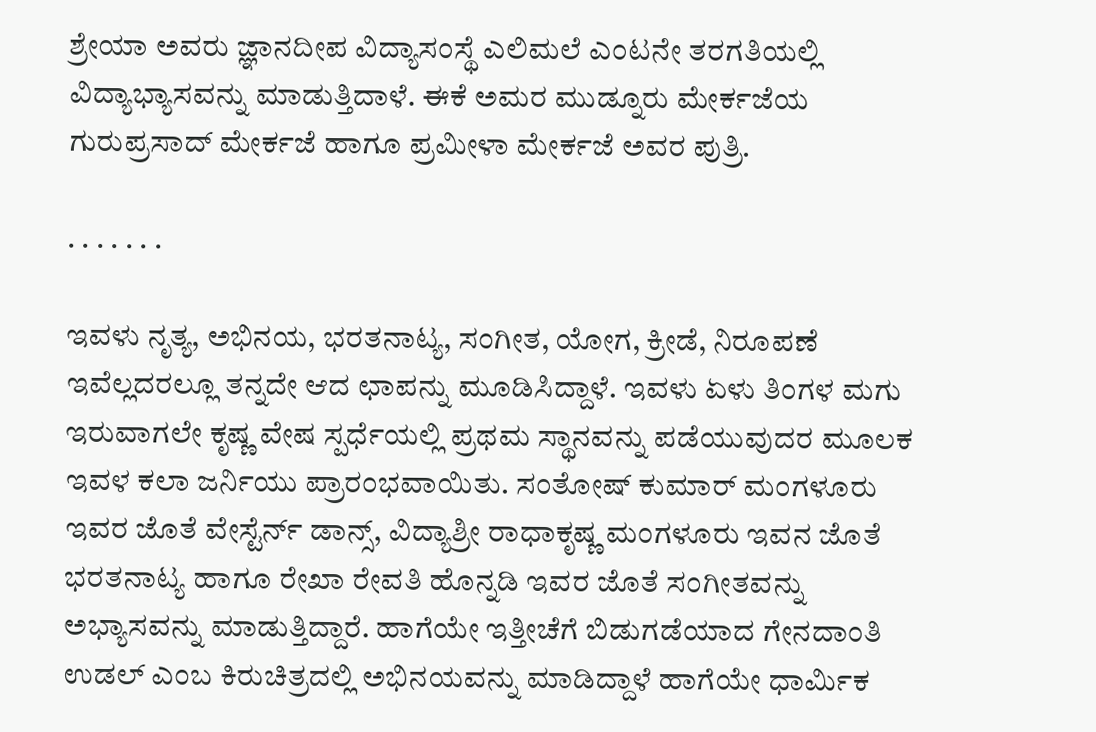ಶ್ರೇಯಾ ಅವರು ಜ್ಞಾನದೀಪ ವಿದ್ಯಾಸಂಸ್ಥೆ ಎಲಿಮಲೆ ಎಂಟನೇ ತರಗತಿಯಲ್ಲಿ ವಿದ್ಯಾಭ್ಯಾಸವನ್ನು ಮಾಡುತ್ತಿದಾಳೆ. ಈಕೆ ಅಮರ ಮುಡ್ನೂರು ಮೇರ್ಕಜೆಯ ಗುರುಪ್ರಸಾದ್ ಮೇರ್ಕಜೆ ಹಾಗೂ ಪ್ರಮೀಳಾ ಮೇರ್ಕಜೆ ಅವರ ಪುತ್ರಿ.

. . . . . . .

ಇವಳು ನೃತ್ಯ, ಅಭಿನಯ, ಭರತನಾಟ್ಯ, ಸಂಗೀತ, ಯೋಗ, ಕ್ರೀಡೆ, ನಿರೂಪಣೆ ಇವೆಲ್ಲದರಲ್ಲೂ ತನ್ನದೇ ಆದ ಛಾಪನ್ನು ಮೂಡಿಸಿದ್ದಾಳೆ. ಇವಳು ಏಳು ತಿಂಗಳ ಮಗು ಇರುವಾಗಲೇ ಕೃಷ್ಣ ವೇಷ ಸ್ಪರ್ಧೆಯಲ್ಲಿ ಪ್ರಥಮ ಸ್ಥಾನವನ್ನು ಪಡೆಯುವುದರ ಮೂಲಕ ಇವಳ ಕಲಾ ಜರ್ನಿಯು ಪ್ರಾರಂಭವಾಯಿತು. ಸಂತೋಷ್ ಕುಮಾರ್ ಮಂಗಳೂರು ಇವರ ಜೊತೆ ವೇಸ್ಟೆರ್ನ್ ಡಾನ್ಸ್, ವಿದ್ಯಾಶ್ರೀ ರಾಧಾಕೃಷ್ಣ ಮಂಗಳೂರು ಇವನ ಜೊತೆ ಭರತನಾಟ್ಯ ಹಾಗೂ ರೇಖಾ ರೇವತಿ ಹೊನ್ನಡಿ ಇವರ ಜೊತೆ ಸಂಗೀತವನ್ನು ಅಭ್ಯಾಸವನ್ನು ಮಾಡುತ್ತಿದ್ದಾರೆ. ಹಾಗೆಯೇ ಇತ್ತೀಚೆಗೆ ಬಿಡುಗಡೆಯಾದ ಗೇನದಾಂತಿ ಉಡಲ್ ಎಂಬ ಕಿರುಚಿತ್ರದಲ್ಲಿ ಅಭಿನಯವನ್ನು ಮಾಡಿದ್ದಾಳೆ ಹಾಗೆಯೇ ಧಾರ್ಮಿಕ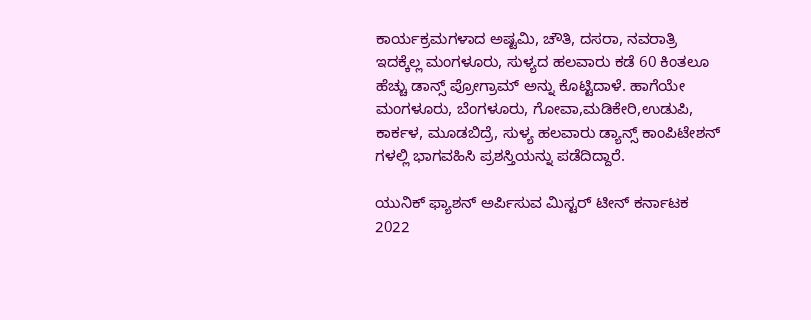ಕಾರ್ಯಕ್ರಮಗಳಾದ ಅಷ್ಟಮಿ, ಚೌತಿ, ದಸರಾ, ನವರಾತ್ರಿ ಇದಕ್ಕೆಲ್ಲ ಮಂಗಳೂರು, ಸುಳ್ಯದ ಹಲವಾರು ಕಡೆ 60 ಕಿಂತಲೂ ಹೆಚ್ಚು ಡಾನ್ಸ್ ಪ್ರೋಗ್ರಾಮ್ ಅನ್ನು ಕೊಟ್ಟಿದಾಳೆ. ಹಾಗೆಯೇ ಮಂಗಳೂರು, ಬೆಂಗಳೂರು, ಗೋವಾ,ಮಡಿಕೇರಿ,ಉಡುಪಿ, ಕಾರ್ಕಳ, ಮೂಡಬಿದ್ರೆ, ಸುಳ್ಯ ಹಲವಾರು ಡ್ಯಾನ್ಸ್ ಕಾಂಪಿಟೇಶನ್ ಗಳಲ್ಲಿ ಭಾಗವಹಿಸಿ ಪ್ರಶಸ್ತಿಯನ್ನು ಪಡೆದಿದ್ದಾರೆ.

ಯುನಿಕ್ ಫ್ಯಾಶನ್ ಅರ್ಪಿಸುವ ಮಿಸ್ಟರ್ ಟೀನ್ ಕರ್ನಾಟಕ 2022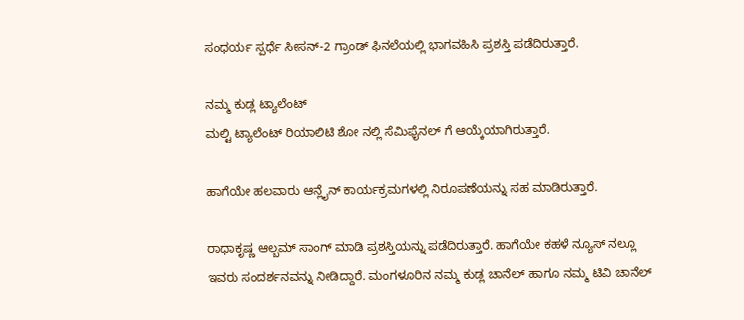ಸಂಧರ್ಯ ಸ್ಪರ್ಧೆ ಸೀಸನ್-2 ಗ್ರಾಂಡ್ ಫಿನಲೆಯಲ್ಲಿ ಭಾಗವಹಿಸಿ ಪ್ರಶಸ್ತಿ ಪಡೆದಿರುತ್ತಾರೆ.

ನಮ್ಮ ಕುಡ್ಲ ಟ್ಯಾಲೆಂಟ್‌
ಮಲ್ಟಿ ಟ್ಯಾಲೆಂಟ್‌ ರಿಯಾಲಿಟಿ ಶೋ ನಲ್ಲಿ ಸೆಮಿಫೈನಲ್ ಗೆ ಆಯ್ಕೆಯಾಗಿರುತ್ತಾರೆ.

ಹಾಗೆಯೇ ಹಲವಾರು ಆನ್ಲೈನ್ ಕಾರ್ಯಕ್ರಮಗಳಲ್ಲಿ ನಿರೂಪಣೆಯನ್ನು ಸಹ ಮಾಡಿರುತ್ತಾರೆ.

ರಾಧಾಕೃಷ್ಣ ಆಲ್ಬಮ್ ಸಾಂಗ್ ಮಾಡಿ ಪ್ರಶಸ್ತಿಯನ್ನು ಪಡೆದಿರುತ್ತಾರೆ. ಹಾಗೆಯೇ ಕಹಳೆ ನ್ಯೂಸ್ ನಲ್ಲೂ ಇವರು ಸಂದರ್ಶನವನ್ನು ನೀಡಿದ್ದಾರೆ. ಮಂಗಳೂರಿನ ನಮ್ಮ ಕುಡ್ಲ ಚಾನೆಲ್ ಹಾಗೂ ನಮ್ಮ ಟಿವಿ ಚಾನೆಲ್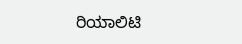ರಿಯಾಲಿಟಿ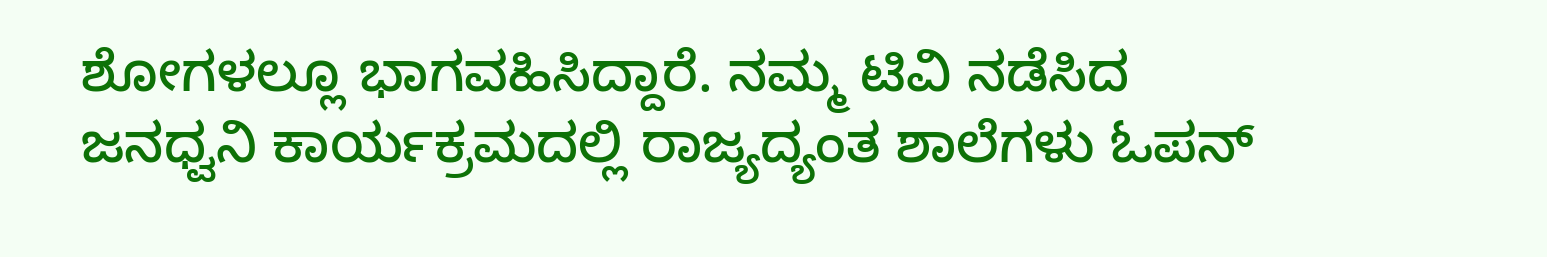ಶೋಗಳಲ್ಲೂ ಭಾಗವಹಿಸಿದ್ದಾರೆ. ನಮ್ಮ ಟಿವಿ ನಡೆಸಿದ ಜನಧ್ವನಿ ಕಾರ್ಯಕ್ರಮದಲ್ಲಿ ರಾಜ್ಯದ್ಯಂತ ಶಾಲೆಗಳು ಓಪನ್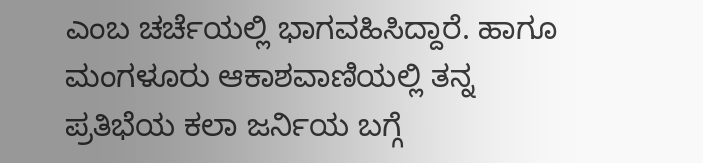ಎಂಬ ಚರ್ಚೆಯಲ್ಲಿ ಭಾಗವಹಿಸಿದ್ದಾರೆ. ಹಾಗೂ ಮಂಗಳೂರು ಆಕಾಶವಾಣಿಯಲ್ಲಿ ತನ್ನ ಪ್ರತಿಭೆಯ ಕಲಾ ಜರ್ನಿಯ ಬಗ್ಗೆ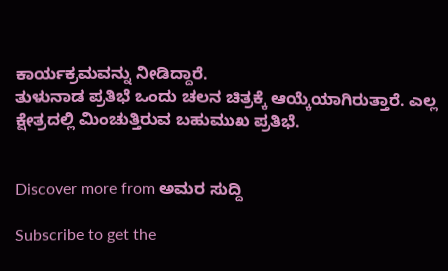ಕಾರ್ಯಕ್ರಮವನ್ನು ನೀಡಿದ್ದಾರೆ.
ತುಳುನಾಡ ಪ್ರತಿಭೆ ಒಂದು ಚಲನ ಚಿತ್ರಕ್ಕೆ ಆಯ್ಕೆಯಾಗಿರುತ್ತಾರೆ. ಎಲ್ಲ ಕ್ಷೇತ್ರದಲ್ಲಿ ಮಿಂಚುತ್ತಿರುವ ಬಹುಮುಖ ಪ್ರತಿಭೆ.


Discover more from ಅಮರ ಸುದ್ದಿ

Subscribe to get the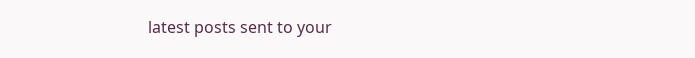latest posts sent to your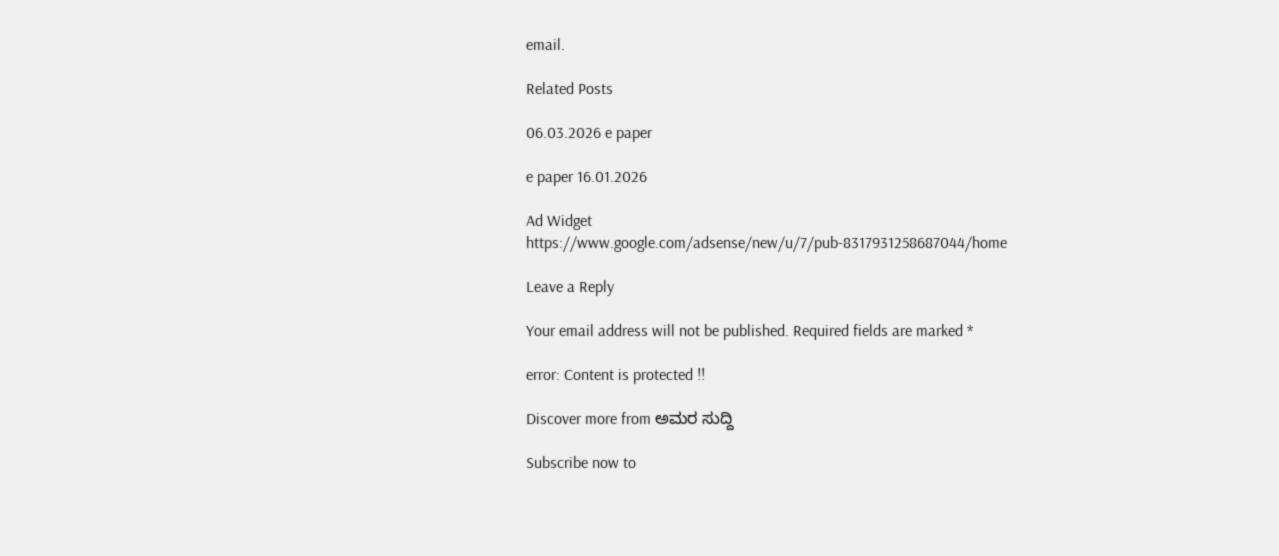email.

Related Posts

06.03.2026 e paper

e paper 16.01.2026

Ad Widget
https://www.google.com/adsense/new/u/7/pub-8317931258687044/home

Leave a Reply

Your email address will not be published. Required fields are marked *

error: Content is protected !!

Discover more from ಅಮರ ಸುದ್ದಿ

Subscribe now to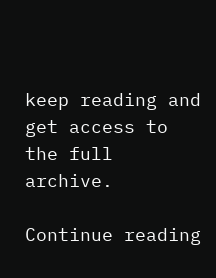keep reading and get access to the full archive.

Continue reading